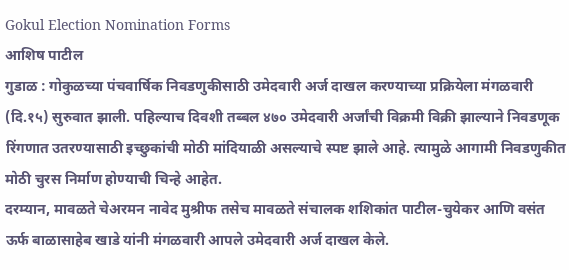Gokul Election Nomination Forms
आशिष पाटील
गुडाळ : गोकुळच्या पंचवार्षिक निवडणुकीसाठी उमेदवारी अर्ज दाखल करण्याच्या प्रक्रियेला मंगळवारी (दि.१५) सुरुवात झाली. पहिल्याच दिवशी तब्बल ४७० उमेदवारी अर्जांची विक्रमी विक्री झाल्याने निवडणूक रिंगणात उतरण्यासाठी इच्छुकांची मोठी मांदियाळी असल्याचे स्पष्ट झाले आहे. त्यामुळे आगामी निवडणुकीत मोठी चुरस निर्माण होण्याची चिन्हे आहेत.
दरम्यान, मावळते चेअरमन नावेद मुश्रीफ तसेच मावळते संचालक शशिकांत पाटील-चुयेकर आणि वसंत ऊर्फ बाळासाहेब खाडे यांनी मंगळवारी आपले उमेदवारी अर्ज दाखल केले.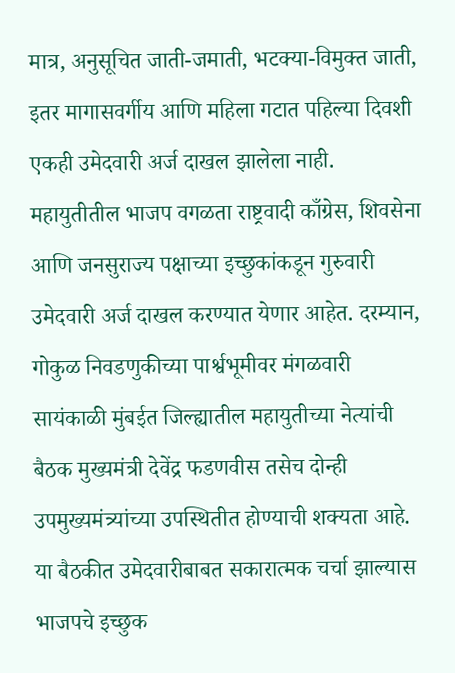मात्र, अनुसूचित जाती-जमाती, भटक्या-विमुक्त जाती, इतर मागासवर्गीय आणि महिला गटात पहिल्या दिवशी एकही उमेदवारी अर्ज दाखल झालेला नाही.
महायुतीतील भाजप वगळता राष्ट्रवादी काँग्रेस, शिवसेना आणि जनसुराज्य पक्षाच्या इच्छुकांकडून गुरुवारी उमेदवारी अर्ज दाखल करण्यात येणार आहेत. दरम्यान, गोकुळ निवडणुकीच्या पार्श्वभूमीवर मंगळवारी सायंकाळी मुंबईत जिल्ह्यातील महायुतीच्या नेत्यांची बैठक मुख्यमंत्री देवेंद्र फडणवीस तसेच दोन्ही उपमुख्यमंत्र्यांच्या उपस्थितीत होण्याची शक्यता आहे.
या बैठकीत उमेदवारीबाबत सकारात्मक चर्चा झाल्यास भाजपचे इच्छुक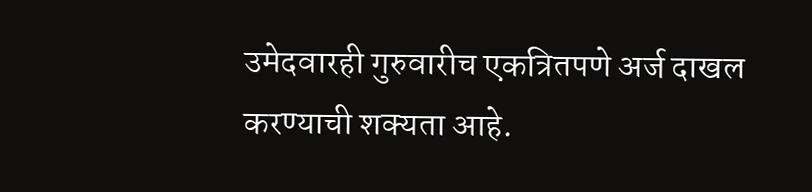उमेदवारही गुरुवारीच एकत्रितपणे अर्ज दाखल करण्याची शक्यता आहे.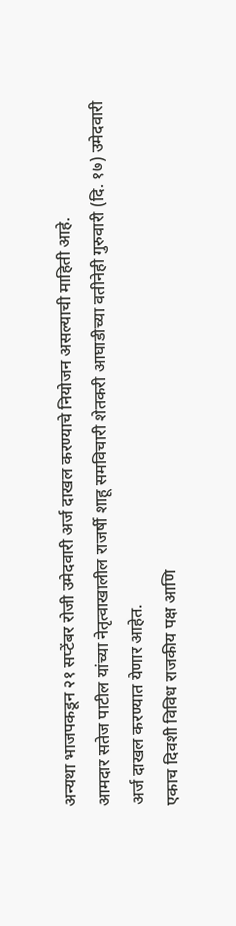अन्यथा भाजपकडून २१ सप्टेंबर रोजी उमेदवारी अर्ज दाखल करण्याचे नियोजन असल्याची माहिती आहे.
आमदार सतेज पाटील यांच्या नेतृत्वाखालील राजर्षी शाहू समविचारी शेतकरी आघाडीच्या वतीनेही गुरुवारी (दि. १७) उमेदवारी अर्ज दाखल करण्यात येणार आहेत.
एकाच दिवशी विविध राजकीय पक्ष आणि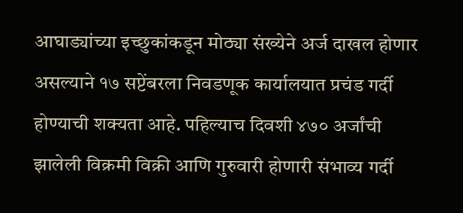आघाड्यांच्या इच्छुकांकडून मोठ्या संख्येने अर्ज दाखल होणार असल्याने १७ सप्टेंबरला निवडणूक कार्यालयात प्रचंड गर्दी होण्याची शक्यता आहे. पहिल्याच दिवशी ४७० अर्जांची झालेली विक्रमी विक्री आणि गुरुवारी होणारी संभाव्य गर्दी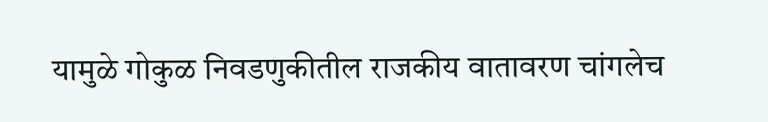यामुळे गोकुळ निवडणुकीतील राजकीय वातावरण चांगलेच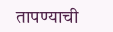तापण्याची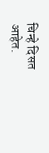चिन्हे दिसत आहेत.